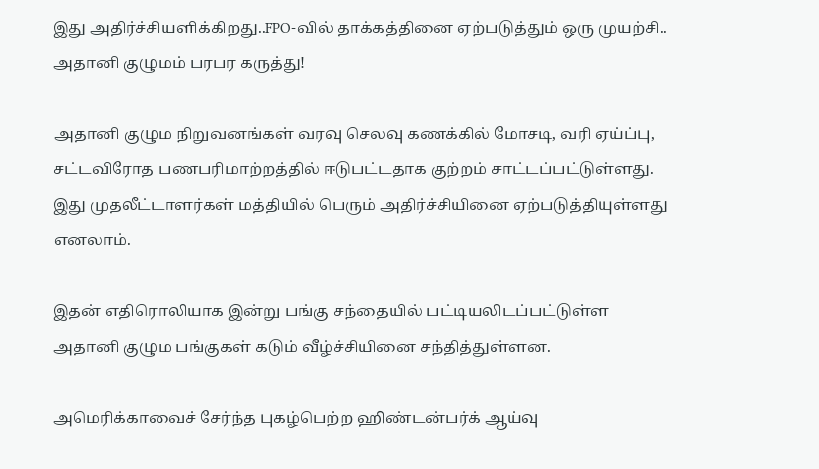இது அதிர்ச்சியளிக்கிறது..FPO-வில் தாக்கத்தினை ஏற்படுத்தும் ஒரு முயற்சி.. அதானி குழுமம் பரபர கருத்து!

அதானி குழும நிறுவனங்கள் வரவு செலவு கணக்கில் மோசடி, வரி ஏய்ப்பு, சட்டவிரோத பணபரிமாற்றத்தில் ஈடுபட்டதாக குற்றம் சாட்டப்பட்டுள்ளது. இது முதலீட்டாளர்கள் மத்தியில் பெரும் அதிர்ச்சியினை ஏற்படுத்தியுள்ளது எனலாம்.

இதன் எதிரொலியாக இன்று பங்கு சந்தையில் பட்டியலிடப்பட்டுள்ள அதானி குழும பங்குகள் கடும் வீழ்ச்சியினை சந்தித்துள்ளன.

அமெரிக்காவைச் சேர்ந்த புகழ்பெற்ற ஹிண்டன்பர்க் ஆய்வு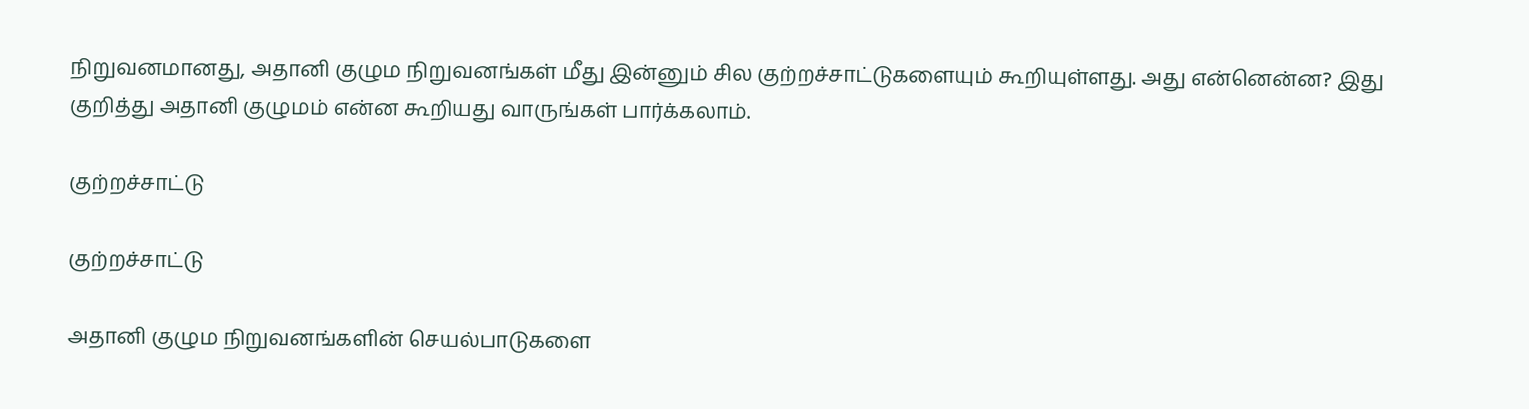நிறுவனமானது, அதானி குழும நிறுவனங்கள் மீது இன்னும் சில குற்றச்சாட்டுகளையும் கூறியுள்ளது. அது என்னென்ன? இது குறித்து அதானி குழுமம் என்ன கூறியது வாருங்கள் பார்க்கலாம்.

குற்றச்சாட்டு

குற்றச்சாட்டு

அதானி குழும நிறுவனங்களின் செயல்பாடுகளை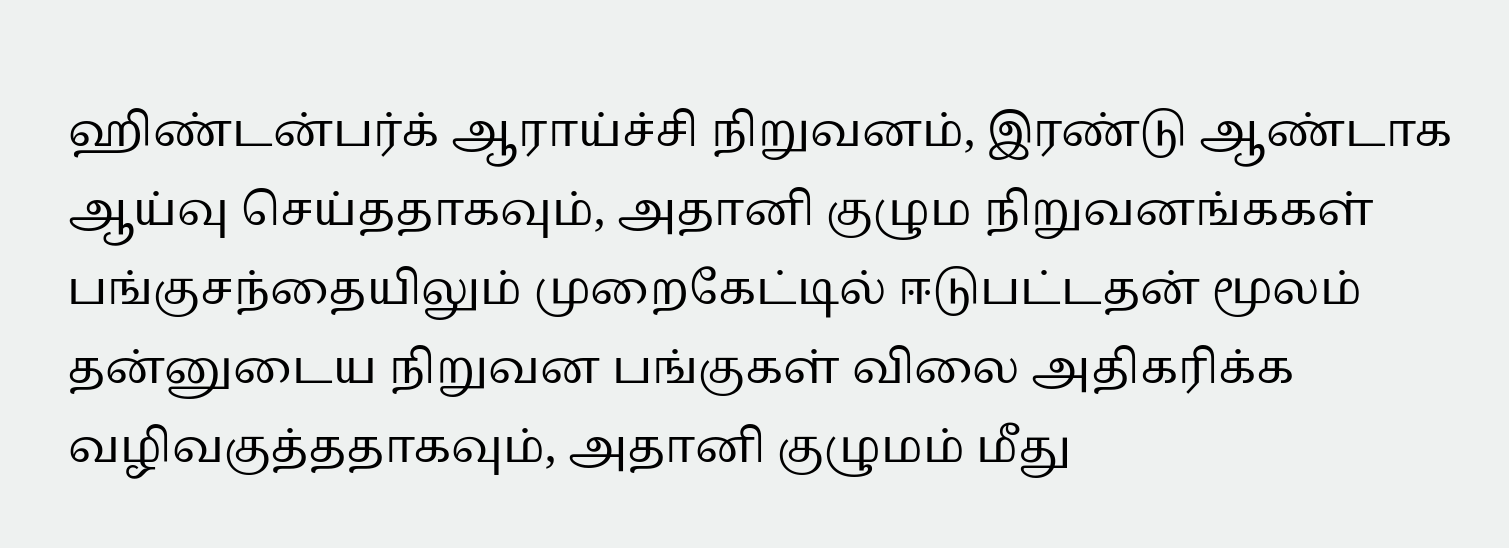ஹிண்டன்பர்க் ஆராய்ச்சி நிறுவனம், இரண்டு ஆண்டாக ஆய்வு செய்ததாகவும், அதானி குழும நிறுவனங்ககள் பங்குசந்தையிலும் முறைகேட்டில் ஈடுபட்டதன் மூலம் தன்னுடைய நிறுவன பங்குகள் விலை அதிகரிக்க வழிவகுத்ததாகவும், அதானி குழுமம் மீது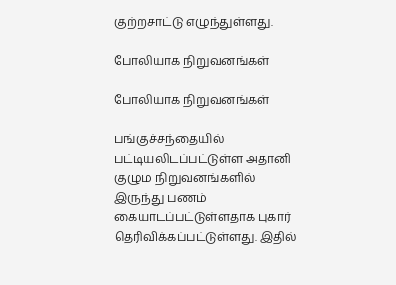குற்றசாட்டு எழுந்துள்ளது.

போலியாக நிறுவனங்கள்

போலியாக நிறுவனங்கள்

பங்குச்சந்தையில் பட்டியலிடப்பட்டுள்ள அதானி குழும நிறுவனங்களில் இருந்து பணம் கையாடப்பட்டுள்ளதாக புகார் தெரிவிக்கப்பட்டுள்ளது. இதில்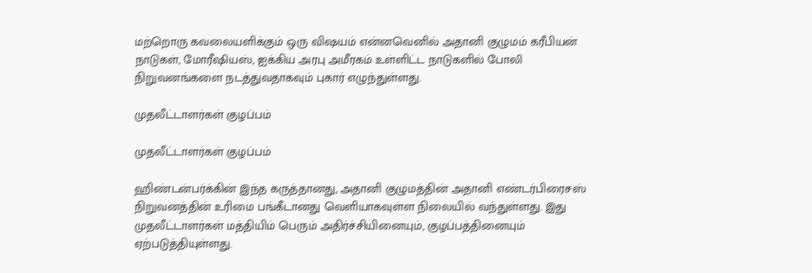மற்றொரு கவலையளிக்கும் ஒரு விஷயம் என்னவெனில் அதானி குழுமம் கரீபியன் நாடுகள், மோரீஷியஸ், ஐக்கிய அரபு அமீரகம் உள்ளிட்ட நாடுகளில் போலி நிறுவனங்களை நடத்துவதாகவும் புகார் எழுந்துள்ளது.

முதலீட்டாளர்கள் குழப்பம்

முதலீட்டாளர்கள் குழப்பம்

ஹிண்டன்பர்க்கின் இந்த கருத்தானது, அதானி குழுமத்தின் அதானி எண்டர்பிரைசஸ் நிறுவனத்தின் உரிமை பங்கீடானது வெளியாகவுள்ள நிலையில் வந்துள்ளது. இது முதலீட்டாளர்கள் மத்தியிம் பெரும் அதிர்ச்சியினையும், குழப்பத்தினையும் ஏற்படுத்தியுள்ளது.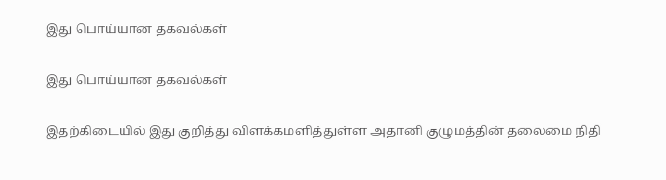இது பொய்யான தகவல்கள்

இது பொய்யான தகவல்கள்

இதற்கிடையில் இது குறித்து விளக்கமளித்துள்ள அதானி குழுமத்தின் தலைமை நிதி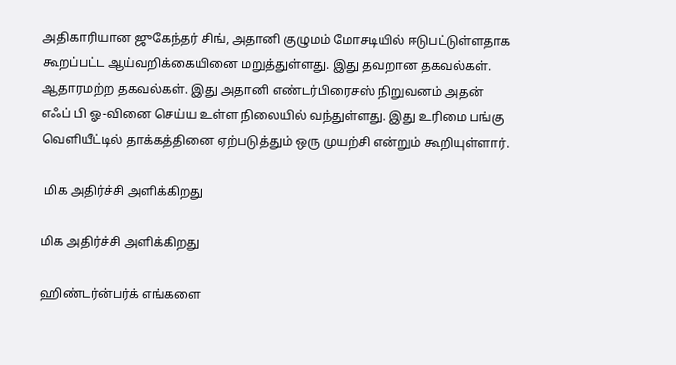அதிகாரியான ஜுகேந்தர் சிங், அதானி குழுமம் மோசடியில் ஈடுபட்டுள்ளதாக கூறப்பட்ட ஆய்வறிக்கையினை மறுத்துள்ளது. இது தவறான தகவல்கள். ஆதாரமற்ற தகவல்கள். இது அதானி எண்டர்பிரைசஸ் நிறுவனம் அதன் எஃப் பி ஓ-வினை செய்ய உள்ள நிலையில் வந்துள்ளது. இது உரிமை பங்கு வெளியீட்டில் தாக்கத்தினை ஏற்படுத்தும் ஒரு முயற்சி என்றும் கூறியுள்ளார்.

 மிக அதிர்ச்சி அளிக்கிறது

மிக அதிர்ச்சி அளிக்கிறது

ஹிண்டர்ன்பர்க் எங்களை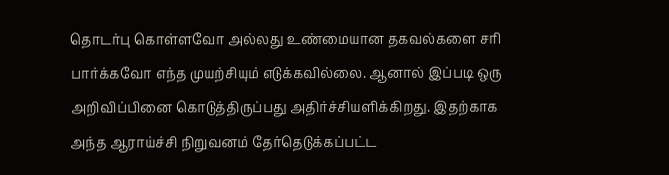தொடர்பு கொள்ளவோ அல்லது உண்மையான தகவல்களை சரி பார்க்கவோ எந்த முயற்சியும் எடுக்கவில்லை. ஆனால் இப்படி ஒரு அறிவிப்பினை கொடுத்திருப்பது அதிர்ச்சியளிக்கிறது. இதற்காக அந்த ஆராய்ச்சி நிறுவனம் தேர்தெடுக்கப்பட்ட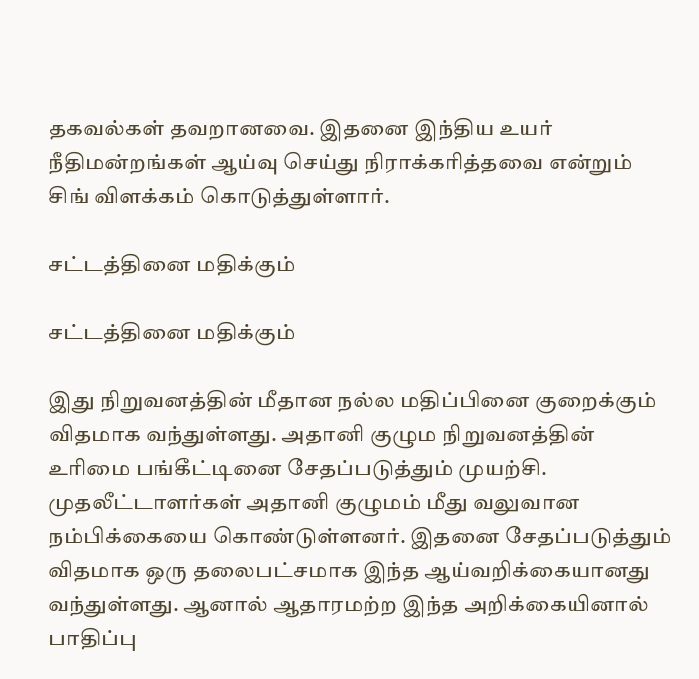தகவல்கள் தவறானவை. இதனை இந்திய உயர் நீதிமன்றங்கள் ஆய்வு செய்து நிராக்கரித்தவை என்றும் சிங் விளக்கம் கொடுத்துள்ளார்.

சட்டத்தினை மதிக்கும்

சட்டத்தினை மதிக்கும்

இது நிறுவனத்தின் மீதான நல்ல மதிப்பினை குறைக்கும் விதமாக வந்துள்ளது. அதானி குழும நிறுவனத்தின் உரிமை பங்கீட்டினை சேதப்படுத்தும் முயற்சி. முதலீட்டாளர்கள் அதானி குழுமம் மீது வலுவான நம்பிக்கையை கொண்டுள்ளனர். இதனை சேதப்படுத்தும் விதமாக ஒரு தலைபட்சமாக இந்த ஆய்வறிக்கையானது வந்துள்ளது. ஆனால் ஆதாரமற்ற இந்த அறிக்கையினால் பாதிப்பு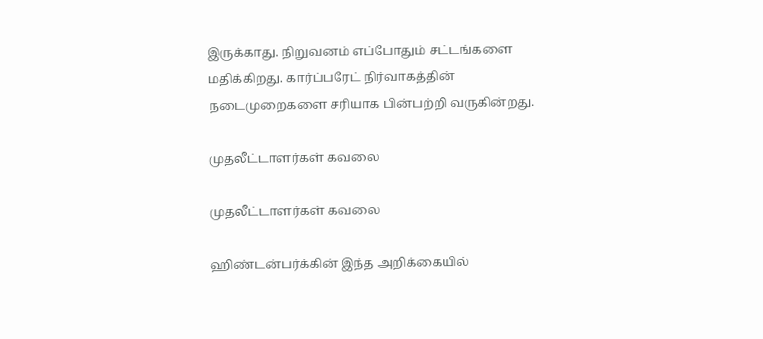இருக்காது. நிறுவனம் எப்போதும் சட்டங்களை மதிக்கிறது. கார்ப்பரேட் நிர்வாகத்தின் நடைமுறைகளை சரியாக பின்பற்றி வருகின்றது.

முதலீட்டாளர்கள் கவலை

முதலீட்டாளர்கள் கவலை

ஹிண்டன்பர்க்கின் இந்த அறிக்கையில்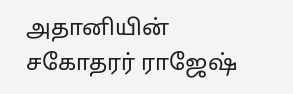அதானியின் சகோதரர் ராஜேஷ்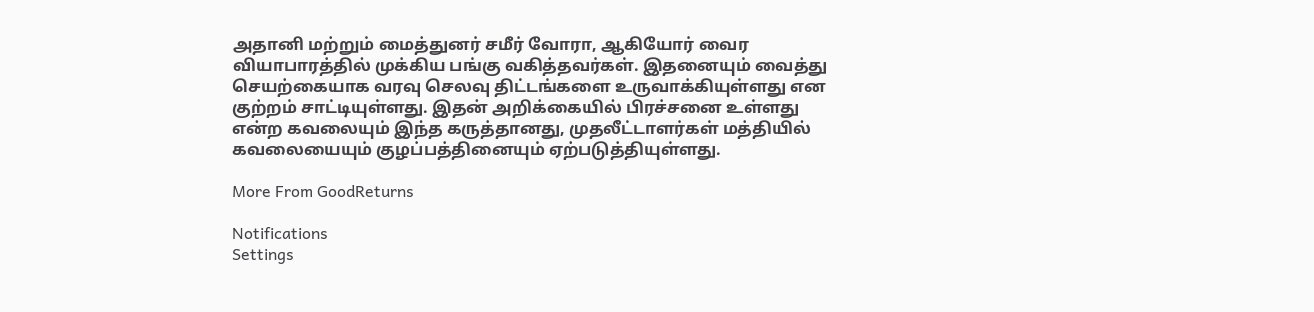அதானி மற்றும் மைத்துனர் சமீர் வோரா, ஆகியோர் வைர வியாபாரத்தில் முக்கிய பங்கு வகித்தவர்கள். இதனையும் வைத்து செயற்கையாக வரவு செலவு திட்டங்களை உருவாக்கியுள்ளது என குற்றம் சாட்டியுள்ளது. இதன் அறிக்கையில் பிரச்சனை உள்ளது என்ற கவலையும் இந்த கருத்தானது, முதலீட்டாளர்கள் மத்தியில் கவலையையும் குழப்பத்தினையும் ஏற்படுத்தியுள்ளது.

More From GoodReturns

Notifications
Settings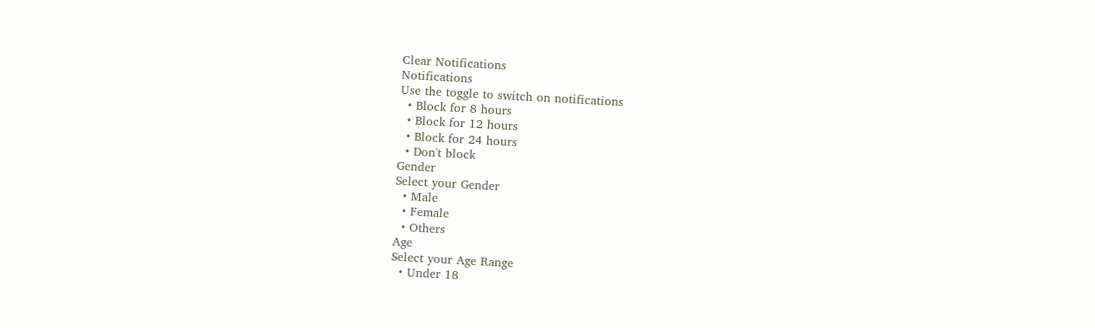Clear Notifications
Notifications
Use the toggle to switch on notifications
  • Block for 8 hours
  • Block for 12 hours
  • Block for 24 hours
  • Don't block
Gender
Select your Gender
  • Male
  • Female
  • Others
Age
Select your Age Range
  • Under 18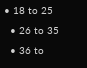• 18 to 25
  • 26 to 35
  • 36 to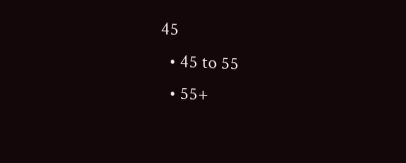45
  • 45 to 55
  • 55+